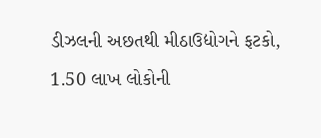ડીઝલની અછતથી મીઠાઉદ્યોગને ફટકો, 1.50 લાખ લોકોની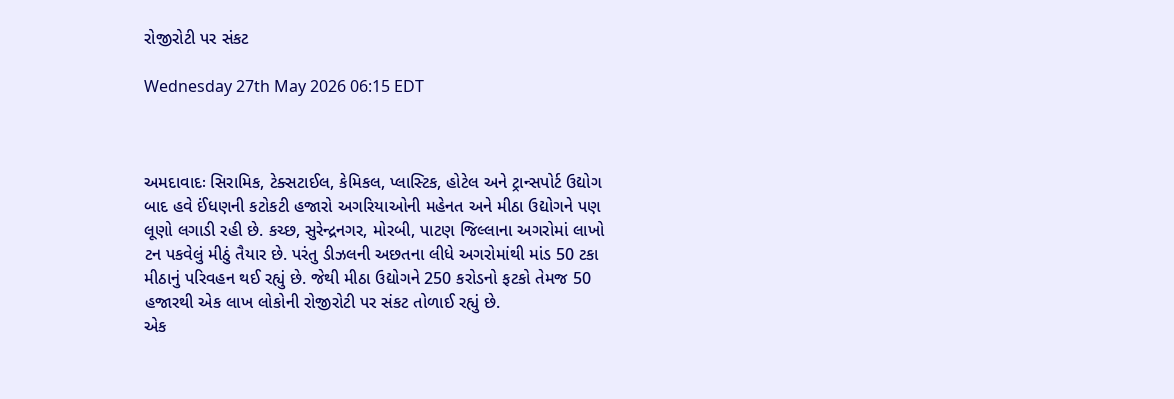રોજીરોટી પર સંકટ

Wednesday 27th May 2026 06:15 EDT



અમદાવાદઃ સિરામિક, ટેક્સટાઈલ, કેમિકલ, પ્લાસ્ટિક, હોટેલ અને ટ્રાન્સપોર્ટ ઉદ્યોગ બાદ હવે ઈંધણની કટોકટી હજારો અગરિયાઓની મહેનત અને મીઠા ઉદ્યોગને પણ લૂણો લગાડી રહી છે. કચ્છ, સુરેન્દ્રનગર, મોરબી, પાટણ જિલ્લાના અગરોમાં લાખો ટન પકવેલું મીઠું તૈયાર છે. પરંતુ ડીઝલની અછતના લીધે અગરોમાંથી માંડ 50 ટકા મીઠાનું પરિવહન થઈ રહ્યું છે. જેથી મીઠા ઉદ્યોગને 250 કરોડનો ફટકો તેમજ 50 હજારથી એક લાખ લોકોની રોજીરોટી પર સંકટ તોળાઈ રહ્યું છે.
એક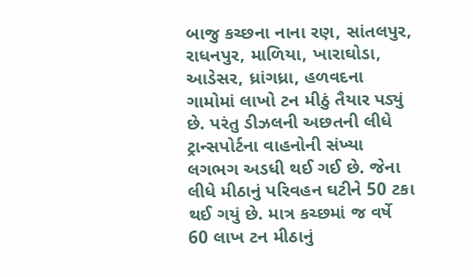બાજુ કચ્છના નાના રણ, સાંતલપુર, રાધનપુર, માળિયા, ખારાઘોડા, આડેસર, ધ્રાંગધ્રા, હળવદના ગામોમાં લાખો ટન મીઠું તૈયાર પડ્યું છે. પરંતુ ડીઝલની અછતની લીધે ટ્રાન્સપોર્ટના વાહનોની સંખ્યા લગભગ અડધી થઈ ગઈ છે. જેના લીધે મીઠાનું પરિવહન ઘટીને 50 ટકા થઈ ગયું છે. માત્ર કચ્છમાં જ વર્ષે 60 લાખ ટન મીઠાનું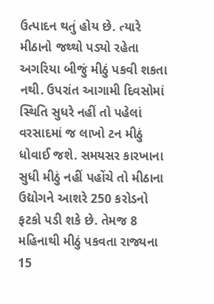ઉત્પાદન થતું હોય છે. ત્યારે મીઠાનો જથ્થો પડ્યો રહેતા અગરિયા બીજું મીઠું પકવી શકતા નથી. ઉપરાંત આગામી દિવસોમાં સ્થિતિ સુધરે નહીં તો પહેલાં વરસાદમાં જ લાખો ટન મીઠું ધોવાઈ જશે. સમયસર કારખાના સુધી મીઠું નહીં પહોંચે તો મીઠાના ઉદ્યોગને આશરે 250 કરોડનો ફટકો પડી શકે છે. તેમજ 8 મહિનાથી મીઠું પકવતા રાજ્યના 15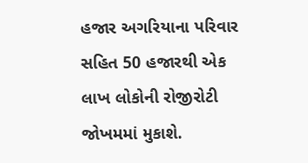હજાર અગરિયાના પરિવાર સહિત 50 હજારથી એક લાખ લોકોની રોજીરોટી જોખમમાં મુકાશે.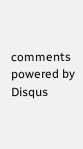comments powered by Disqus